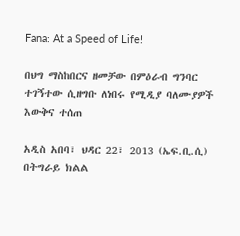Fana: At a Speed of Life!

በህግ ማስከበርና ዘመቻው በምዕራብ ግንባር ተገኝተው ሲዘግቡ ለነበሩ የሚዲያ ባለሙያዎች እውቅና ተሰጠ

አዲስ አበባ፣ ህዳር 22፣ 2013 (ኤፍ.ቢ.ሲ) በትግራይ ክልል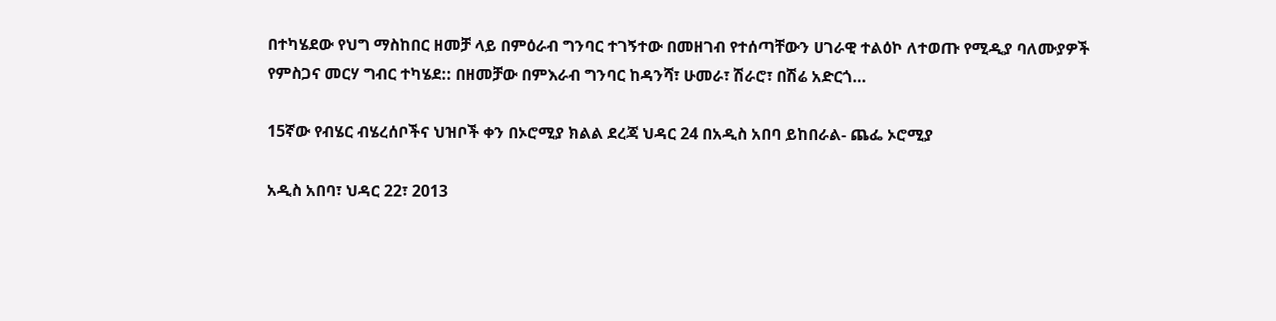በተካሄደው የህግ ማስከበር ዘመቻ ላይ በምዕራብ ግንባር ተገኝተው በመዘገብ የተሰጣቸውን ሀገራዊ ተልዕኮ ለተወጡ የሚዲያ ባለሙያዎች የምስጋና መርሃ ግብር ተካሄደ:: በዘመቻው በምእራብ ግንባር ከዳንሻ፣ ሁመራ፣ ሽራሮ፣ በሽሬ አድርጎ…

15ኛው የብሄር ብሄረሰቦችና ህዝቦች ቀን በኦሮሚያ ክልል ደረጃ ህዳር 24 በአዲስ አበባ ይከበራል- ጨፌ ኦሮሚያ

አዲስ አበባ፣ ህዳር 22፣ 2013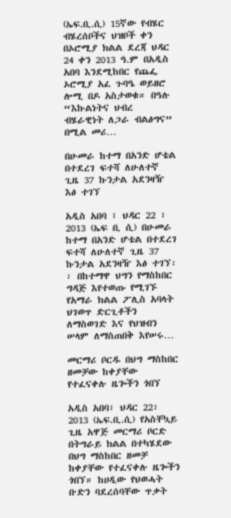(ኤፍ.ቢ.ሲ) 15ኛው የብሄር ብሄረሰቦችና ህዝቦች ቀን በኦሮሚያ ክልል ደረጃ ህዳር 24 ቀን 2013 ዓ.ም በአዲስ አበባ እንደሚከበር የጨፌ ኦሮሚያ አፈ ጉባዔ ወይዘሮ ሎሚ በዶ አስታወቁ። በዓሉ “እኩልነትና ህብረ ብሄራዊነት ለጋራ ብልፅግና” በሚል መሪ…

በሁመራ ከተማ በአንድ ሆቴል በተደረገ ፍተሻ ለሁለተኛ ጊዜ 37 ኩንታል አደንዛዥ እፅ ተገኘ

አዲስ አበባ ፣ ህዳር 22 ፣ 2013 (ኤፍ ቢ ሲ) በሁመራ ከተማ በአንድ ሆቴል በተደረገ ፍተሻ ለሁለተኛ ጊዜ 37 ኩንታል አደንዛዥ እፅ ተገኘ፡፡ በከተማዋ ህግን የማስከበር ግዳጅ እየተወጡ የሚገኙ የአማራ ክልል ፖሊስ አባላት ህገወጥ ድርጊቶችን ለማስወገድ እና የህዝብን ሠላም ለማስጠበቅ እየሠሩ…

መርማሪ ቦርዱ በህግ ማስከበር ዘመቻው ከቀያቸው የተፈናቀሉ ዜጐችን ጎበኘ

አዲስ አበባ፣ ህዳር 22፣ 2013 (ኤፍ.ቢ.ሲ) የአስቸኳይ ጊዜ አዋጅ መርማሪ ቦርድ በትግራይ ክልል በተካሄደው በህግ ማስከበር ዘመቻ ከቀያቸው የተፈናቀሉ ዜጐችን ጎበኘ። ከሀዲው የህወሓት ቡድን ባደረሰባቸው ጥቃት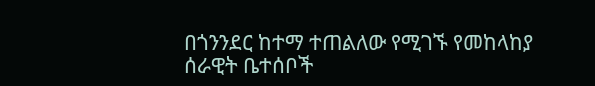በጎንንደር ከተማ ተጠልለው የሚገኙ የመከላከያ ሰራዊት ቤተሰቦች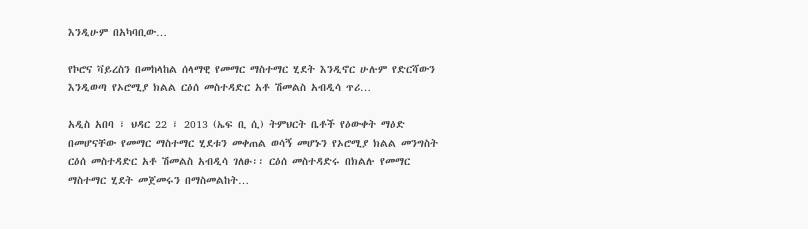እንዲሁም በአካባቢው…

የኮሮና ቫይረስን በመከላከል ሰላማዊ የመማር ማስተማር ሂደት እንዲኖር ሁሉም የድርሻውን እንዲወጣ የኦሮሚያ ክልል ርዕሰ መስተዳድር አቶ ሽመልስ አብዲሳ ጥሪ…

አዲስ አበባ ፣ ህዳር 22 ፣ 2013 (ኤፍ ቢ ሲ) ትምህርት ቤቶች የዕውቀት ማዕድ በመሆናቸው የመማር ማስተማር ሂደቱን መቀጠል ወሳኝ መሆኑን የኦሮሚያ ክልል መንግስት ርዕሰ መስተዳድር አቶ ሽመልስ አብዲሳ ገለፁ፡፡ ርዕሰ መስተዳድሩ በክልሉ የመማር ማስተማር ሂደት መጀመሩን በማስመልከት…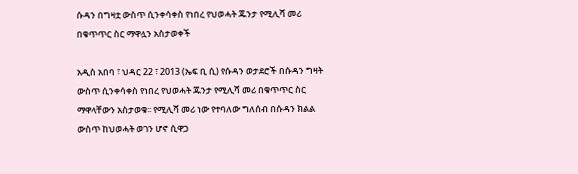ሱዳን በግዛቷ ውስጥ ሲንቀሳቀስ የነበረ የህወሓት ጁንታ የሚሊሻ መሪ በቁጥጥር ስር ማዋሏን አስታወቀች

አዲስ አበባ ፣ ህዳር 22 ፣ 2013 (ኤፍ ቢ ሲ) የሱዳን ወታደሮች በሱዳን ግዛት ውስጥ ሲንቀሳቀስ የነበረ የህወሓት ጁንታ የሚሊሻ መሪ በቁጥጥር ስር ማዋላቸውን አስታወቁ፡፡ የሚሊሻ መሪ ነው የተባለው ግለሰብ በሱዳን ክልል ውስጥ ከህወሓት ወገን ሆኖ ሲዋጋ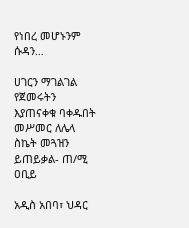የነበረ መሆኑንም ሱዳን…

ሀገርን ማገልገል የጀመሩትን እያጠናቀቁ ባቀዱበት መሥመር ለሌላ ስኬት መጓዝን ይጠይቃል- ጠ/ሚ ዐቢይ

አዲስ አበባ፣ ህዳር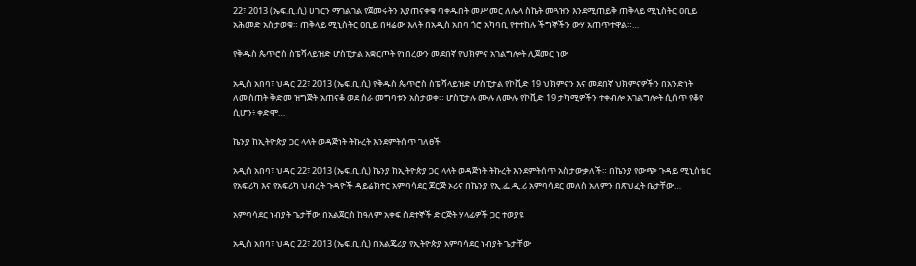22፣ 2013 (ኤፍ.ቢ.ሲ) ሀገርን ማገልገል የጀመሩትን እያጠናቀቁ ባቀዱበት መሥመር ለሌላ ስኬት መጓዝን እንደሚጠይቅ ጠቅላይ ሚኒስትር ዐቢይ አሕመድ አስታወቁ። ጠቅላይ ሚኒስትር ዐቢይ በዛሬው እለት በአዲስ አበባ ጎሮ አካባቢ የተተከሉ ችግኞችን ውሃ አጠጥተዋል።…

የቅዱስ ጴጥሮስ ስፔሻላይዝድ ሆስፒታል አቋርጦት የነበረውን መደበኛ የህክምና አገልግሎት ሊጀመር ነው

አዲስ አበባ፣ ህዳር 22፣ 2013 (ኤፍ.ቢ.ሲ) የቅዱስ ጴጥሮስ ስፔሻላይዝድ ሆስፒታል የኮቪድ 19 ህክምናን እና መደበኛ ህክምናዎችን በአንድነት ለመስጠት ቅድመ ዝግጅት አጠናቆ ወደ ስራ መግባቱን አስታወቀ። ሆስፒታሉ ሙሉ ለሙሉ የኮቪድ 19 ታካሚዎችን ተቀብሎ አገልግሎት ሲሰጥ የቆየ ሲሆን፥ ቀድሞ…

ኬንያ ከኢትዮጵያ ጋር ላላት ወዳጅነት ትኩረት እንደምትሰጥ ገለፀች

አዲስ አበባ፣ ህዳር 22፣ 2013 (ኤፍ.ቢ.ሲ) ኬንያ ከኢትዮጵያ ጋር ላላት ወዳጅነት ትኩረት እንደምትሰጥ አስታውቃለች። በኬንያ የውጭ ጉዳይ ሚኒስቴር የአፍሪካ እና የአፍሪካ ህብረት ጉዳዮች ዳይሬክተር አምባሳደር ጆርጅ ኦሪና በኬንያ የኢ.ፌ.ዲ.ሪ አምባሳደር መለስ አለምን በጽህፈት ቤታቸው…

አምባሳደር ነብያት ጌታቸው በአልጀርስ ከዓለም አቀፍ ስደተኞች ድርጅት ሃላፊዎች ጋር ተወያዩ

አዲስ አበባ፣ ህዳር 22፣ 2013 (ኤፍ.ቢ.ሲ) በአልጄሪያ የኢትዮጵያ አምባሳደር ነብያት ጌታቸው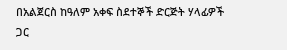በአልጀርስ ከዓለም አቀፍ ስደተኞች ድርጅት ሃላፊዎች ጋር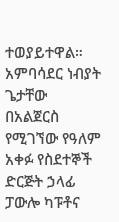ተወያይተዋል። አምባሳደር ነብያት ጌታቸው  በአልጀርስ የሚገኘው የዓለም አቀፉ የስደተኞች ድርጅት ኃላፊ ፓውሎ ካፑቶና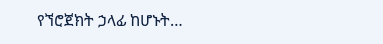የኘሮጀክት ኃላፊ ከሆኑት…